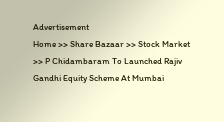Advertisement
Home >> Share Bazaar >> Stock Market >> P Chidambaram To Launched Rajiv Gandhi Equity Scheme At Mumbai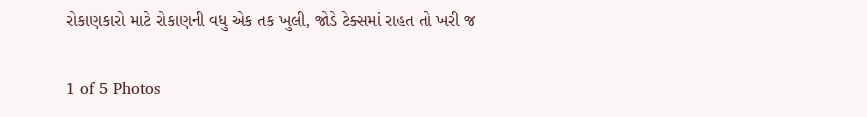રોકાણકારો માટે રોકાણની વધુ એક તક ખુલી, જોડે ટેક્સમાં રાહત તો ખરી જ

1 of 5 Photos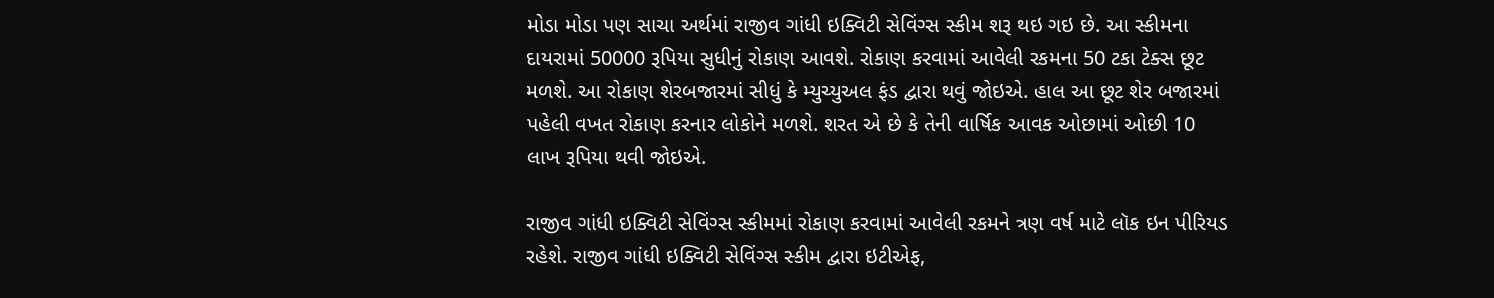મોડા મોડા પણ સાચા અર્થમાં રાજીવ ગાંધી ઇક્વિટી સેવિંગ્સ સ્કીમ શરૂ થઇ ગઇ છે. આ સ્કીમના દાયરામાં 50000 રૂપિયા સુધીનું રોકાણ આવશે. રોકાણ કરવામાં આવેલી રકમના 50 ટકા ટેક્સ છૂટ મળશે. આ રોકાણ શેરબજારમાં સીધું કે મ્યુચ્યુઅલ ફંડ દ્વારા થવું જોઇએ. હાલ આ છૂટ શેર બજારમાં પહેલી વખત રોકાણ કરનાર લોકોને મળશે. શરત એ છે કે તેની વાર્ષિક આવક ઓછામાં ઓછી 10 લાખ રૂપિયા થવી જોઇએ.

રાજીવ ગાંધી ઇક્વિટી સેવિંગ્સ સ્કીમમાં રોકાણ કરવામાં આવેલી રકમને ત્રણ વર્ષ માટે લૉક ઇન પીરિયડ રહેશે. રાજીવ ગાંધી ઇક્વિટી સેવિંગ્સ સ્કીમ દ્વારા ઇટીએફ,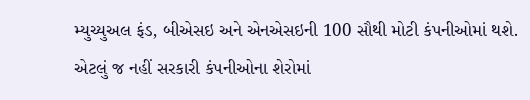મ્યુચ્યુઅલ ફંડ, બીએસઇ અને એનએસઇની 100 સૌથી મોટી કંપનીઓમાં થશે. એટલું જ નહીં સરકારી કંપનીઓના શેરોમાં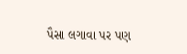પૈસા લગાવા પર પણ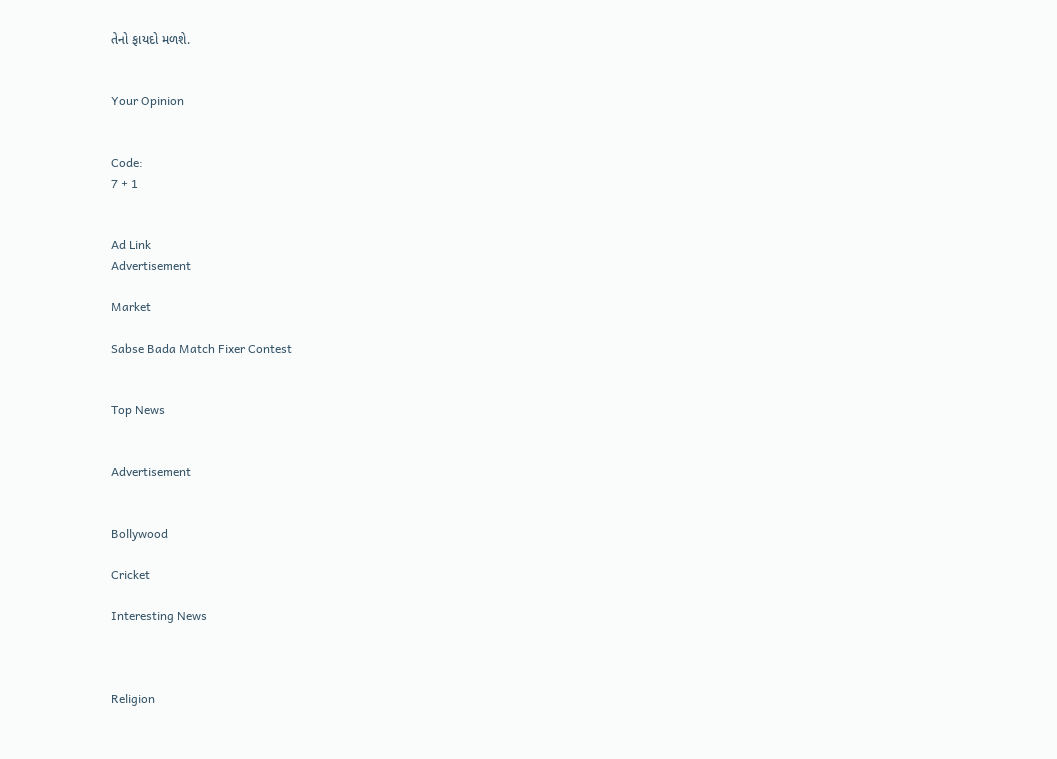તેનો ફાયદો મળશે.


Your Opinion


Code:
7 + 1


Ad Link
Advertisement

Market

Sabse Bada Match Fixer Contest


Top News


Advertisement


Bollywood

Cricket

Interesting News



Religion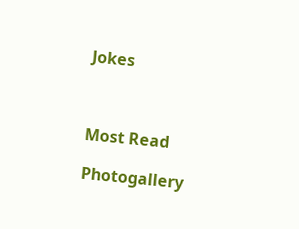Jokes



Most Read

Photogallery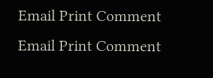Email Print Comment
Email Print Comment